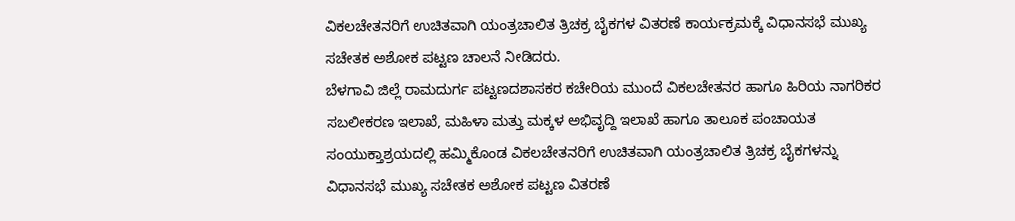ವಿಕಲಚೇತನರಿಗೆ ಉಚಿತವಾಗಿ ಯಂತ್ರಚಾಲಿತ ತ್ರಿಚಕ್ರ ಬೈಕಗಳ ವಿತರಣೆ ಕಾರ್ಯಕ್ರಮಕ್ಕೆ ವಿಧಾನಸಭೆ ಮುಖ್ಯ ಸಚೇತಕ ಅಶೋಕ ಪಟ್ಟಣ ಚಾಲನೆ ನೀಡಿದರು.
ಬೆಳಗಾವಿ ಜಿಲ್ಲೆ ರಾಮದುರ್ಗ ಪಟ್ಟಣದಶಾಸಕರ ಕಚೇರಿಯ ಮುಂದೆ ವಿಕಲಚೇತನರ ಹಾಗೂ ಹಿರಿಯ ನಾಗರಿಕರ ಸಬಲೀಕರಣ ಇಲಾಖೆ, ಮಹಿಳಾ ಮತ್ತು ಮಕ್ಕಳ ಅಭಿವೃದ್ದಿ ಇಲಾಖೆ ಹಾಗೂ ತಾಲೂಕ ಪಂಚಾಯತ ಸಂಯುಕ್ತಾಶ್ರಯದಲ್ಲಿ ಹಮ್ಮಿಕೊಂಡ ವಿಕಲಚೇತನರಿಗೆ ಉಚಿತವಾಗಿ ಯಂತ್ರಚಾಲಿತ ತ್ರಿಚಕ್ರ ಬೈಕಗಳನ್ನು ವಿಧಾನಸಭೆ ಮುಖ್ಯ ಸಚೇತಕ ಅಶೋಕ ಪಟ್ಟಣ ವಿತರಣೆ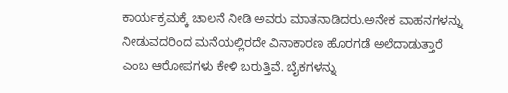ಕಾರ್ಯಕ್ರಮಕ್ಕೆ ಚಾಲನೆ ನೀಡಿ ಅವರು ಮಾತನಾಡಿದರು.ಅನೇಕ ವಾಹನಗಳನ್ನು ನೀಡುವದರಿಂದ ಮನೆಯಲ್ಲಿರದೇ ವಿನಾಕಾರಣ ಹೊರಗಡೆ ಅಲೆದಾಡುತ್ತಾರೆ ಎಂಬ ಆರೋಪಗಳು ಕೇಳಿ ಬರುತ್ತಿವೆ. ಬೈಕಗಳನ್ನು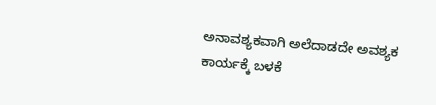ಅನಾವಶ್ಯಕವಾಗಿ ಅಲೆದಾಡದೇ ಅವಶ್ಯಕ ಕಾರ್ಯಕ್ಕೆ ಬಳಕೆ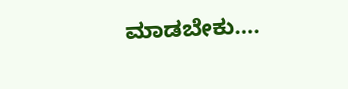ಮಾಡಬೇಕು….